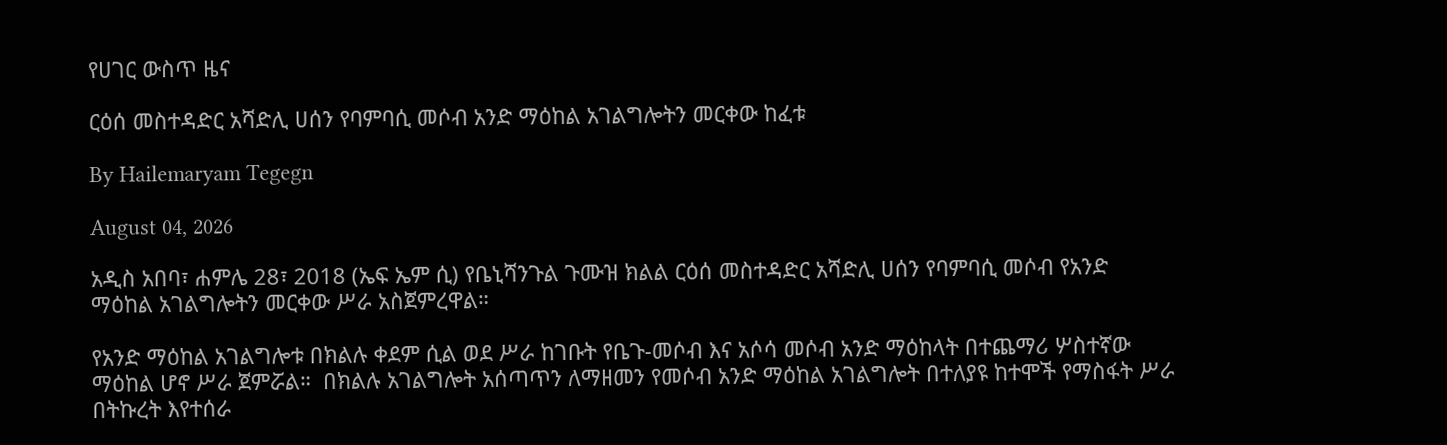የሀገር ውስጥ ዜና

ርዕሰ መስተዳድር አሻድሊ ሀሰን የባምባሲ መሶብ አንድ ማዕከል አገልግሎትን መርቀው ከፈቱ

By Hailemaryam Tegegn

August 04, 2026

አዲስ አበባ፣ ሐምሌ 28፣ 2018 (ኤፍ ኤም ሲ) የቤኒሻንጉል ጉሙዝ ክልል ርዕሰ መስተዳድር አሻድሊ ሀሰን የባምባሲ መሶብ የአንድ ማዕከል አገልግሎትን መርቀው ሥራ አስጀምረዋል።

የአንድ ማዕከል አገልግሎቱ በክልሉ ቀደም ሲል ወደ ሥራ ከገቡት የቤጉ-መሶብ እና አሶሳ መሶብ አንድ ማዕከላት በተጨማሪ ሦስተኛው ማዕከል ሆኖ ሥራ ጀምሯል።  በክልሉ አገልግሎት አሰጣጥን ለማዘመን የመሶብ አንድ ማዕከል አገልግሎት በተለያዩ ከተሞች የማስፋት ሥራ በትኩረት እየተሰራ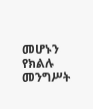መሆኑን የክልሉ መንግሥት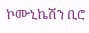ኮሙኒኬሽን ቢሮ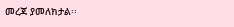መረጃ ያመለክታል፡፡